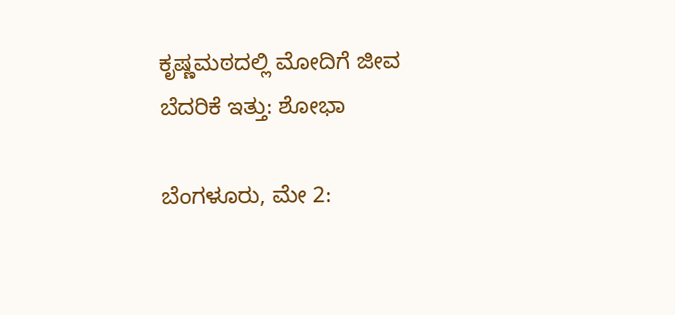ಕೃಷ್ಣಮಠದಲ್ಲಿ ಮೋದಿಗೆ ಜೀವ ಬೆದರಿಕೆ ಇತ್ತು: ಶೋಭಾ

ಬೆಂಗಳೂರು, ಮೇ 2: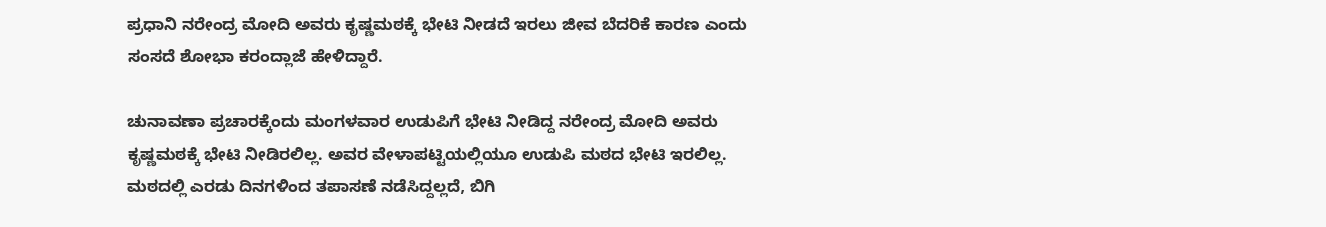ಪ್ರಧಾನಿ ನರೇಂದ್ರ ಮೋದಿ ಅವರು ಕೃಷ್ಣಮಠಕ್ಕೆ ಭೇಟಿ ನೀಡದೆ ಇರಲು ಜೀವ ಬೆದರಿಕೆ ಕಾರಣ ಎಂದು ಸಂಸದೆ ಶೋಭಾ ಕರಂದ್ಲಾಜೆ ಹೇಳಿದ್ದಾರೆ.

ಚುನಾವಣಾ ಪ್ರಚಾರಕ್ಕೆಂದು ಮಂಗಳವಾರ ಉಡುಪಿಗೆ ಭೇಟಿ ನೀಡಿದ್ದ ನರೇಂದ್ರ ಮೋದಿ ಅವರು ಕೃಷ್ಣಮಠಕ್ಕೆ ಭೇಟಿ ನೀಡಿರಲಿಲ್ಲ. ಅವರ ವೇಳಾಪಟ್ಟಿಯಲ್ಲಿಯೂ ಉಡುಪಿ ಮಠದ ಭೇಟಿ ಇರಲಿಲ್ಲ. ಮಠದಲ್ಲಿ ಎರಡು ದಿನಗಳಿಂದ ತಪಾಸಣೆ ನಡೆಸಿದ್ದಲ್ಲದೆ, ಬಿಗಿ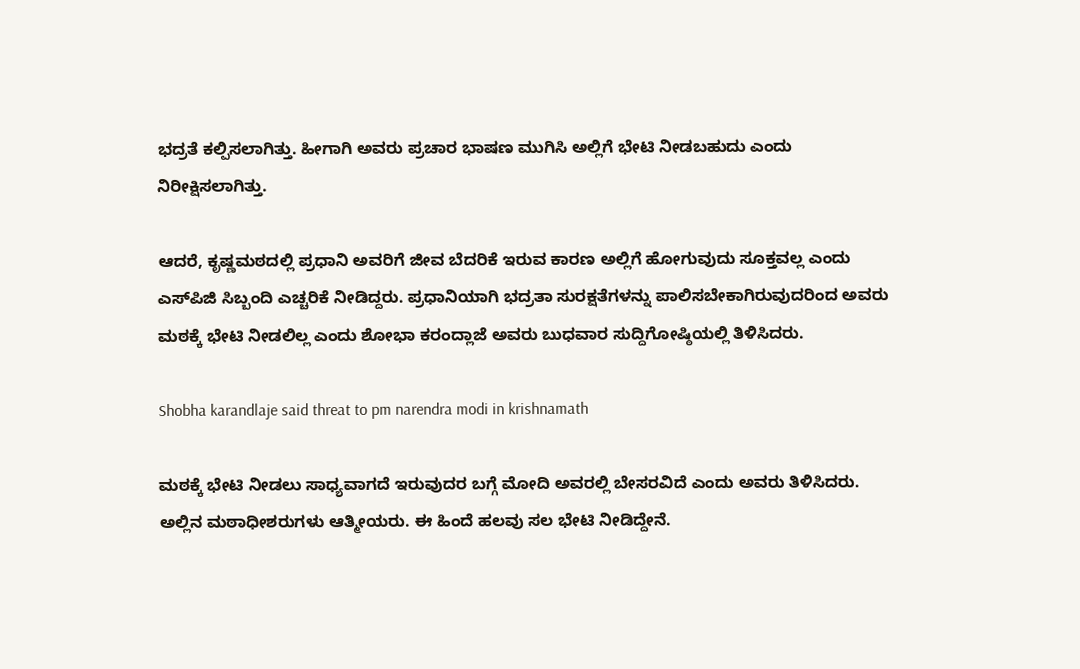ಭದ್ರತೆ ಕಲ್ಪಿಸಲಾಗಿತ್ತು. ಹೀಗಾಗಿ ಅವರು ಪ್ರಚಾರ ಭಾಷಣ ಮುಗಿಸಿ ಅಲ್ಲಿಗೆ ಭೇಟಿ ನೀಡಬಹುದು ಎಂದು ನಿರೀಕ್ಷಿಸಲಾಗಿತ್ತು.

ಆದರೆ, ಕೃಷ್ಣಮಠದಲ್ಲಿ ಪ್ರಧಾನಿ ಅವರಿಗೆ ಜೀವ ಬೆದರಿಕೆ ಇರುವ ಕಾರಣ ಅಲ್ಲಿಗೆ ಹೋಗುವುದು ಸೂಕ್ತವಲ್ಲ ಎಂದು ಎಸ್‌ಪಿಜಿ ಸಿಬ್ಬಂದಿ ಎಚ್ಚರಿಕೆ ನೀಡಿದ್ದರು. ಪ್ರಧಾನಿಯಾಗಿ ಭದ್ರತಾ ಸುರಕ್ಷತೆಗಳನ್ನು ಪಾಲಿಸಬೇಕಾಗಿರುವುದರಿಂದ ಅವರು ಮಠಕ್ಕೆ ಭೇಟಿ ನೀಡಲಿಲ್ಲ ಎಂದು ಶೋಭಾ ಕರಂದ್ಲಾಜೆ ಅವರು ಬುಧವಾರ ಸುದ್ದಿಗೋಷ್ಠಿಯಲ್ಲಿ ತಿಳಿಸಿದರು.

Shobha karandlaje said threat to pm narendra modi in krishnamath

ಮಠಕ್ಕೆ ಭೇಟಿ ನೀಡಲು ಸಾಧ್ಯವಾಗದೆ ಇರುವುದರ ಬಗ್ಗೆ ಮೋದಿ ಅವರಲ್ಲಿ ಬೇಸರವಿದೆ ಎಂದು ಅವರು ತಿಳಿಸಿದರು. ಅಲ್ಲಿನ ಮಠಾಧೀಶರುಗಳು ಆತ್ಮೀಯರು. ಈ ಹಿಂದೆ ಹಲವು ಸಲ ಭೇಟಿ ನೀಡಿದ್ದೇನೆ.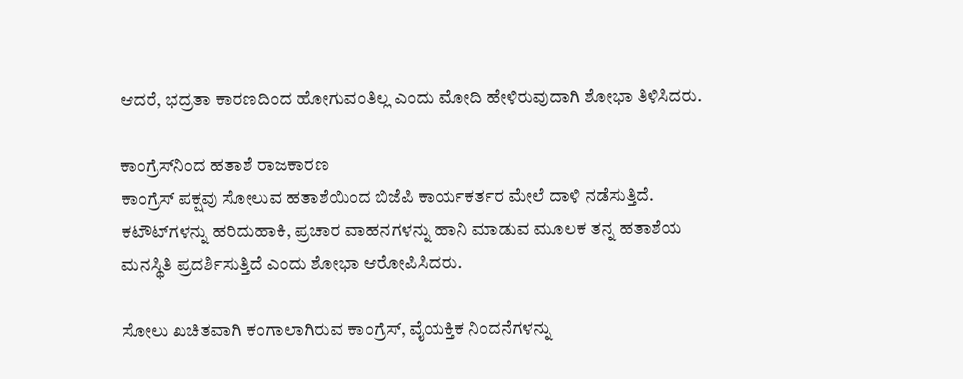ಆದರೆ, ಭದ್ರತಾ ಕಾರಣದಿಂದ ಹೋಗುವಂತಿಲ್ಲ ಎಂದು ಮೋದಿ ಹೇಳಿರುವುದಾಗಿ ಶೋಭಾ ತಿಳಿಸಿದರು.

ಕಾಂಗ್ರೆಸ್‌ನಿಂದ ಹತಾಶೆ ರಾಜಕಾರಣ
ಕಾಂಗ್ರೆಸ್ ಪಕ್ಷವು ಸೋಲುವ ಹತಾಶೆಯಿಂದ ಬಿಜೆಪಿ ಕಾರ್ಯಕರ್ತರ ಮೇಲೆ ದಾಳಿ ನಡೆಸುತ್ತಿದೆ. ಕಟೌಟ್‌ಗಳನ್ನು ಹರಿದುಹಾಕಿ, ಪ್ರಚಾರ ವಾಹನಗಳನ್ನು ಹಾನಿ ಮಾಡುವ ಮೂಲಕ ತನ್ನ ಹತಾಶೆಯ ಮನಸ್ಥಿತಿ ಪ್ರದರ್ಶಿಸುತ್ತಿದೆ ಎಂದು ಶೋಭಾ ಆರೋಪಿಸಿದರು.

ಸೋಲು ಖಚಿತವಾಗಿ ಕಂಗಾಲಾಗಿರುವ ಕಾಂಗ್ರೆಸ್, ವೈಯಕ್ತಿಕ ನಿಂದನೆಗಳನ್ನು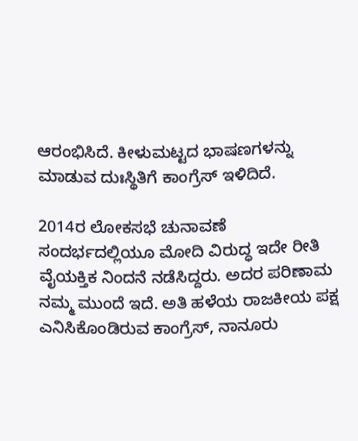ಆರಂಭಿಸಿದೆ. ಕೀಳುಮಟ್ಟದ ಭಾಷಣಗಳನ್ನು ಮಾಡುವ ದುಃಸ್ಥಿತಿಗೆ ಕಾಂಗ್ರೆಸ್ ಇಳಿದಿದೆ.

2014ರ ಲೋಕಸಭೆ ಚುನಾವಣೆ ಸಂದರ್ಭದಲ್ಲಿಯೂ ಮೋದಿ ವಿರುದ್ಧ ಇದೇ ರೀತಿ ವೈಯಕ್ತಿಕ ನಿಂದನೆ ನಡೆಸಿದ್ದರು. ಅದರ ಪರಿಣಾಮ ನಮ್ಮ ಮುಂದೆ ಇದೆ. ಅತಿ ಹಳೆಯ ರಾಜಕೀಯ ಪಕ್ಷ ಎನಿಸಿಕೊಂಡಿರುವ ಕಾಂಗ್ರೆಸ್‌, ನಾನೂರು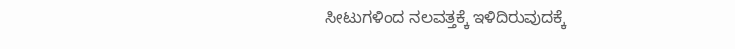ಸೀಟುಗಳಿಂದ ನಲವತ್ತಕ್ಕೆ ಇಳಿದಿರುವುದಕ್ಕೆ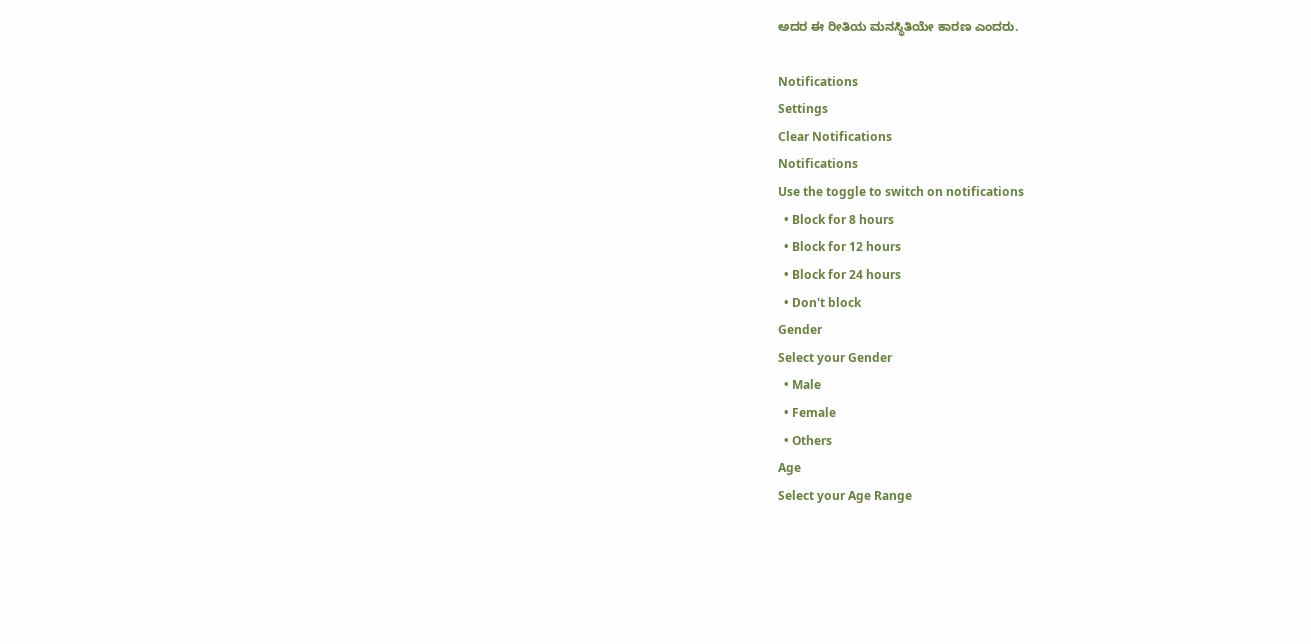ಅದರ ಈ ರೀತಿಯ ಮನಸ್ಥಿತಿಯೇ ಕಾರಣ ಎಂದರು.

Notifications
Settings
Clear Notifications
Notifications
Use the toggle to switch on notifications
  • Block for 8 hours
  • Block for 12 hours
  • Block for 24 hours
  • Don't block
Gender
Select your Gender
  • Male
  • Female
  • Others
Age
Select your Age Range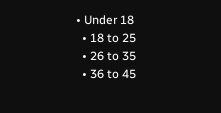• Under 18
  • 18 to 25
  • 26 to 35
  • 36 to 45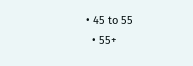• 45 to 55
  • 55+